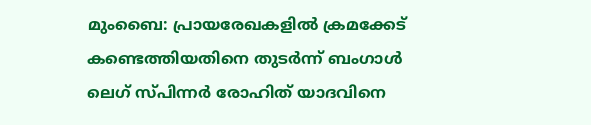മുംബൈ: പ്രായരേഖകളിൽ ക്രമക്കേട് കണ്ടെത്തിയതിനെ തുടർന്ന് ബംഗാൾ ലെഗ് സ്പിന്നർ രോഹിത് യാദവിനെ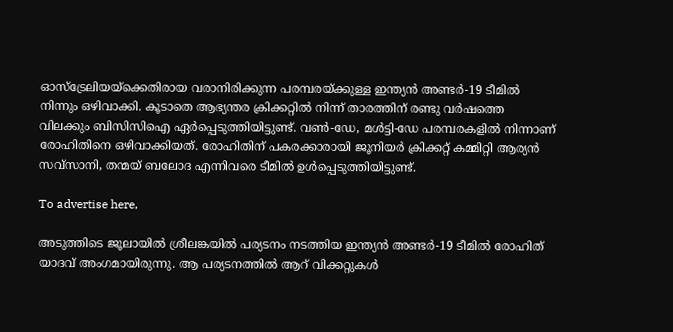ഓസ്ട്രേലിയയ്ക്കെതിരായ വരാനിരിക്കുന്ന പരമ്പരയ്ക്കുള്ള ഇന്ത്യൻ അണ്ടർ-19 ടീമിൽ നിന്നും ഒഴിവാക്കി. കൂടാതെ ആഭ്യന്തര ക്രിക്കറ്റിൽ നിന്ന് താരത്തിന് രണ്ടു വർഷത്തെ വിലക്കും ബിസിസിഐ ഏർപ്പെടുത്തിയിട്ടുണ്ട്. വൺ-ഡേ, മൾട്ടി-ഡേ പരമ്പരകളിൽ നിന്നാണ് രോഹിതിനെ ഒഴിവാക്കിയത്. രോഹിതിന് പകരക്കാരായി ജൂനിയർ ക്രിക്കറ്റ് കമ്മിറ്റി ആര്യൻ സവ്സാനി, തന്മയ് ബലോദ എന്നിവരെ ടീമിൽ ഉൾപ്പെടുത്തിയിട്ടുണ്ട്.

To advertise here,

അടുത്തിടെ ജൂലായിൽ ശ്രീലങ്കയിൽ പര്യടനം നടത്തിയ ഇന്ത്യൻ അണ്ടർ-19 ടീമിൽ രോഹിത് യാദവ് അംഗമായിരുന്നു. ആ പര്യടനത്തിൽ ആറ് വിക്കറ്റുകൾ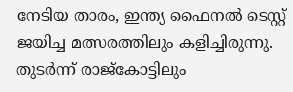നേടിയ താരം, ഇന്ത്യ ഫൈനൽ ടെസ്റ്റ് ജയിച്ച മത്സരത്തിലും കളിച്ചിരുന്നു. തുടർന്ന് രാജ്കോട്ടിലും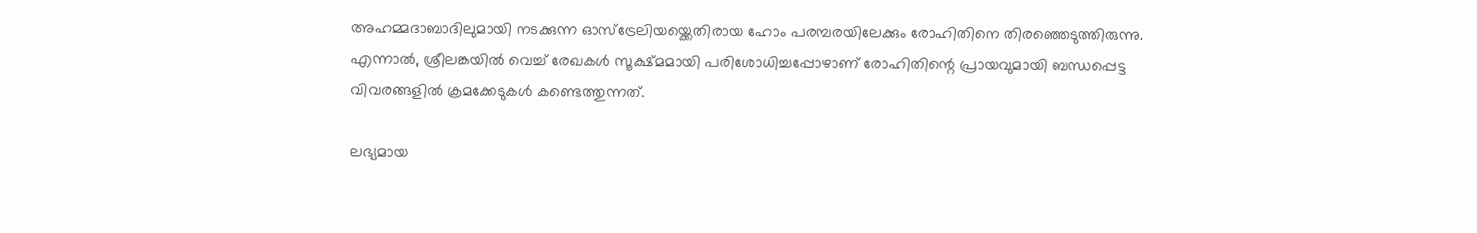അഹമ്മദാബാദിലുമായി നടക്കുന്ന ഓസ്ട്രേലിയയ്ക്കെതിരായ ഹോം പരമ്പരയിലേക്കും രോഹിതിനെ തിരഞ്ഞെടുത്തിരുന്നു. എന്നാൽ, ശ്രീലങ്കയിൽ വെച്ച് രേഖകൾ സൂക്ഷ്മമായി പരിശോധിച്ചപ്പോഴാണ് രോഹിതിന്റെ പ്രായവുമായി ബന്ധപ്പെട്ട വിവരങ്ങളിൽ ക്രമക്കേടുകൾ കണ്ടെത്തുന്നത്.

ലഭ്യമായ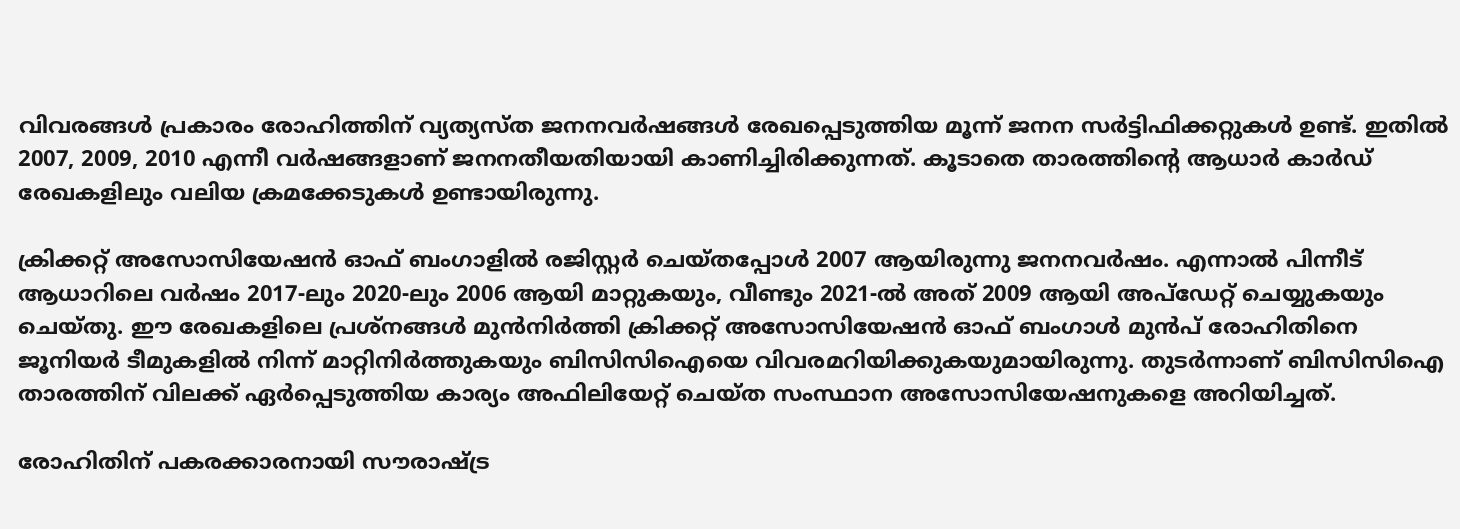വിവരങ്ങൾ പ്രകാരം രോഹിത്തിന് വ്യത്യസ്ത ജനനവർഷങ്ങൾ രേഖപ്പെടുത്തിയ മൂന്ന് ജനന സർട്ടിഫിക്കറ്റുകൾ ഉണ്ട്. ഇതിൽ 2007, 2009, 2010 എന്നീ വർഷങ്ങളാണ് ജനനതീയതിയായി കാണിച്ചിരിക്കുന്നത്. കൂടാതെ താരത്തിന്റെ ആധാർ കാർഡ് രേഖകളിലും വലിയ ക്രമക്കേടുകൾ ഉണ്ടായിരുന്നു.

ക്രിക്കറ്റ് അസോസിയേഷൻ ഓഫ് ബംഗാളിൽ രജിസ്റ്റർ ചെയ്തപ്പോൾ 2007 ആയിരുന്നു ജനനവർഷം. എന്നാൽ പിന്നീട് ആധാറിലെ വർഷം 2017-ലും 2020-ലും 2006 ആയി മാറ്റുകയും, വീണ്ടും 2021-ൽ അത് 2009 ആയി അപ്‌ഡേറ്റ് ചെയ്യുകയും ചെയ്തു. ഈ രേഖകളിലെ പ്രശ്‌നങ്ങൾ മുൻനിർത്തി ക്രിക്കറ്റ് അസോസിയേഷൻ ഓഫ് ബംഗാൾ മുൻപ് രോഹിതിനെ ജൂനിയർ ടീമുകളിൽ നിന്ന് മാറ്റിനിർത്തുകയും ബിസിസിഐയെ വിവരമറിയിക്കുകയുമായിരുന്നു. തുടർന്നാണ് ബിസിസിഐ താരത്തിന് വിലക്ക് ഏർപ്പെടുത്തിയ കാര്യം അഫിലിയേറ്റ് ചെയ്ത സംസ്ഥാന അസോസിയേഷനുകളെ അറിയിച്ചത്.

രോഹിതിന് പകരക്കാരനായി സൗരാഷ്ട്ര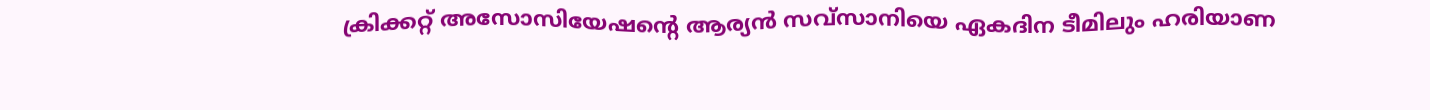ക്രിക്കറ്റ് അസോസിയേഷന്റെ ആര്യൻ സവ്സാനിയെ ഏകദിന ടീമിലും ഹരിയാണ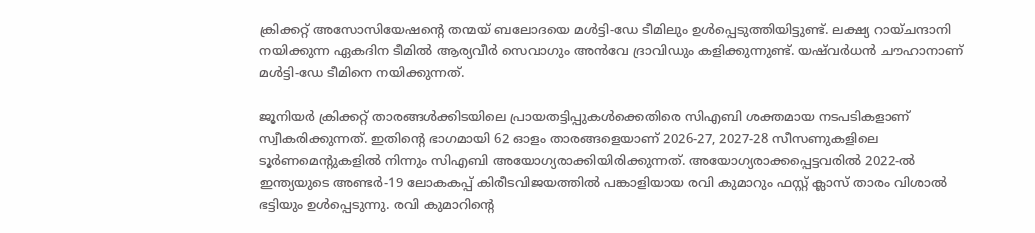ക്രിക്കറ്റ് അസോസിയേഷന്റെ തന്മയ് ബലോദയെ മൾട്ടി-ഡേ ടീമിലും ഉൾപ്പെടുത്തിയിട്ടുണ്ട്. ലക്ഷ്യ റായ്ചന്ദാനി നയിക്കുന്ന ഏകദിന ടീമിൽ ആര്യവീർ സെവാഗും അൻവേ ദ്രാവിഡും കളിക്കുന്നുണ്ട്. യഷ്‌വർധൻ ചൗഹാനാണ് മൾട്ടി-ഡേ ടീമിനെ നയിക്കുന്നത്.

ജൂനിയർ ക്രിക്കറ്റ് താരങ്ങൾക്കിടയിലെ പ്രായതട്ടിപ്പുകൾക്കെതിരെ സിഎബി ശക്തമായ നടപടികളാണ് സ്വീകരിക്കുന്നത്. ഇതിന്റെ ഭാഗമായി 62 ഓളം താരങ്ങളെയാണ് 2026-27, 2027-28 സീസണുകളിലെ ടൂർണമെന്റുകളിൽ നിന്നും സിഎബി അയോഗ്യരാക്കിയിരിക്കുന്നത്. അയോഗ്യരാക്കപ്പെട്ടവരിൽ 2022-ൽ ഇന്ത്യയുടെ അണ്ടർ-19 ലോകകപ്പ് കിരീടവിജയത്തിൽ പങ്കാളിയായ രവി കുമാറും ഫസ്റ്റ് ക്ലാസ് താരം വിശാൽ ഭട്ടിയും ഉൾപ്പെടുന്നു. രവി കുമാറിന്റെ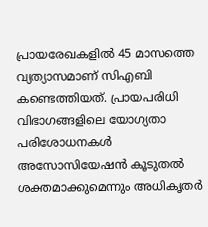പ്രായരേഖകളിൽ 45 മാസത്തെ വ്യത്യാസമാണ് സിഎബി കണ്ടെത്തിയത്. പ്രായപരിധി വിഭാഗങ്ങളിലെ യോഗ്യതാ പരിശോധനകൾ അസോസിയേഷൻ കൂടുതൽ ശക്തമാക്കുമെന്നും അധികൃതർ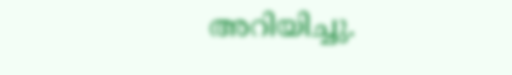അറിയിച്ചു.